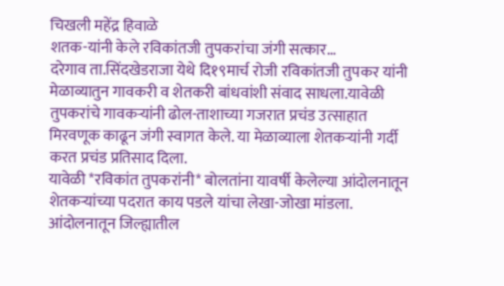चिखली महेंद्र हिवाळे
शतक-यांनी केले रविकांतजी तुपकरांचा जंगी सत्कार…
दरेगाव ता.सिंदखेडराजा येथे दि१९मार्च रोजी रविकांतजी तुपकर यांनी मेळाव्यातुन गावकरी व शेतकरी बांधवांशी संवाद साधला.यावेळी तुपकरांचे गावकऱ्यांनी ढोल-ताशाच्या गजरात प्रचंड उत्साहात मिरवणूक काढून जंगी स्वागत केले. या मेळाव्याला शेतकऱ्यांनी गर्दी करत प्रचंड प्रतिसाद दिला.
यावेळी *रविकांत तुपकरांनी* बोलतांना यावर्षी केलेल्या आंदोलनातून शेतकऱ्यांच्या पदरात काय पडले यांचा लेखा-जोखा मांडला. आंदोलनातून जिल्ह्यातील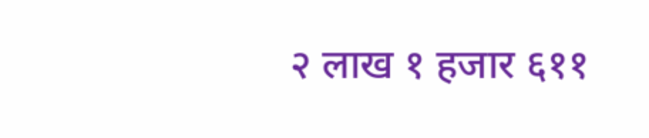२ लाख १ हजार ६११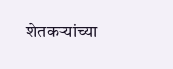शेतकऱ्यांच्या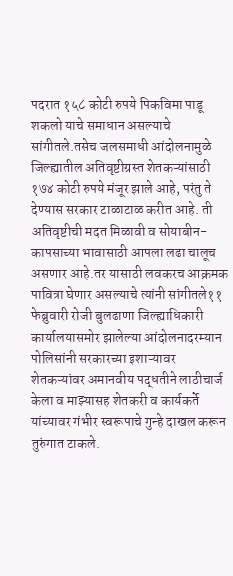पदरात १५८ कोटी रुपये पिकविमा पाडू शकलो याचे समाधान असल्याचे सांगीतले.तसेच जलसमाधी आंदोलनामुळे जिल्ह्यातील अतिवृष्टीग्रस्त शेतकऱ्यांसाठी १७४ कोटी रुपये मंजूर झाले आहे, परंतु ते देण्यास सरकार टाळाटाळ करीत आहे. ती अतिवृष्टीची मदत मिळावी व सोयाबीन-कापसाच्या भावासाठी आपला लढा चालूच असणार आहे.तर यासाठी लवकरच आक्रमक पावित्रा घेणार असल्याचे त्यांनी सांगीतले११ फेब्रुवारी रोजी बुलढाणा जिल्ह्याधिकारी कार्यालयासमोर झालेल्या आंदोलनादरम्यान पोलिसांनी सरकारच्या इशाऱ्यावर शेतकऱ्यांवर अमानवीय पद्धतीने लाठीचार्ज केला व माझ्यासह शेतकरी व कार्यकर्ते यांच्यावर गंभीर स्वरूपाचे गुन्हे दाखल करून तुरुंगात टाकले.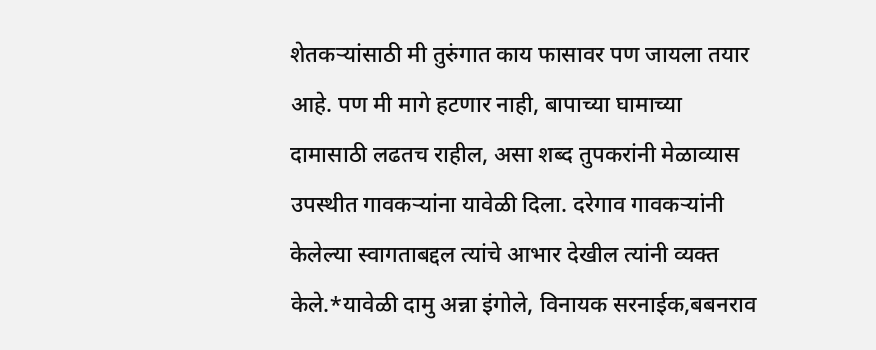शेतकऱ्यांसाठी मी तुरुंगात काय फासावर पण जायला तयार आहे. पण मी मागे हटणार नाही, बापाच्या घामाच्या दामासाठी लढतच राहील, असा शब्द तुपकरांनी मेळाव्यास उपस्थीत गावकऱ्यांना यावेळी दिला. दरेगाव गावकऱ्यांनी केलेल्या स्वागताबद्दल त्यांचे आभार देखील त्यांनी व्यक्त केले.*यावेळी दामु अन्ना इंगोले, विनायक सरनाईक,बबनराव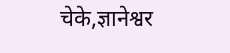चेके,ज्ञानेश्वर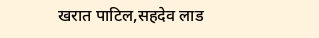खरात पाटिल,सहदेव लाड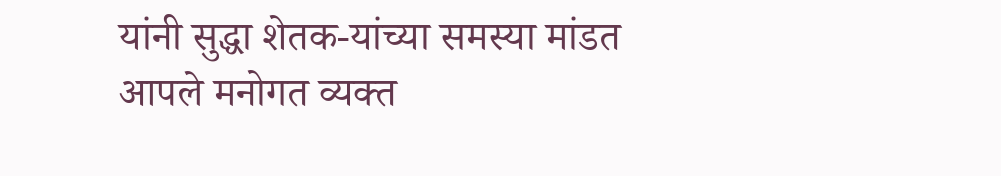यांनी सुद्धा शेतक-यांच्या समस्या मांडत आपले मनोगत व्यक्त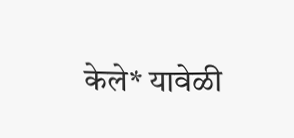केले* यावेळी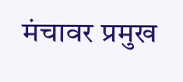मंचावर प्रमुख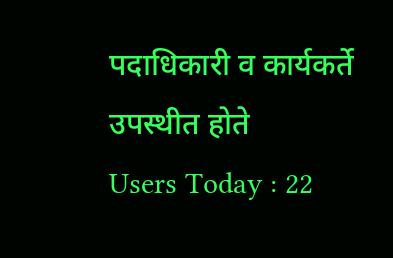पदाधिकारी व कार्यकर्ते उपस्थीत होते
Users Today : 22